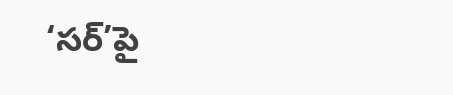‘సర్‌’పై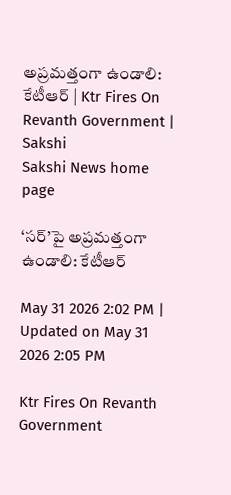అప్రమత్తంగా ఉండాలి: కేటీఆర్‌ | Ktr Fires On Revanth Government | Sakshi
Sakshi News home page

‘సర్‌’పై అప్రమత్తంగా ఉండాలి: కేటీఆర్‌

May 31 2026 2:02 PM | Updated on May 31 2026 2:05 PM

Ktr Fires On Revanth Government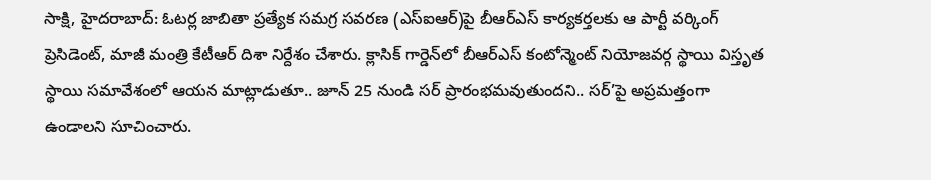సాక్షి, హైదరాబాద్‌: ఓటర్ల జాబితా ప్రత్యేక సమగ్ర సవరణ (ఎస్‌ఐఆర్‌)పై బీఆర్‌ఎస్‌ కార్యకర్తలకు ఆ పార్టీ వర్కింగ్‌ ప్రెసిడెంట్‌, మాజీ మంత్రి కేటీఆర్‌ దిశా నిర్దేశం చేశారు. క్లాసిక్ గార్డెన్‌లో బీఆర్ఎస్ కంటోన్మెంట్ నియోజవర్గ స్థాయి విస్తృత స్థాయి సమావేశంలో ఆయన మాట్లాడుతూ.. జూన్ 25 నుండి సర్‌ ప్రారంభమవుతుందని.. సర్‌’పై అప్రమత్తంగా ఉండాలని సూచించారు.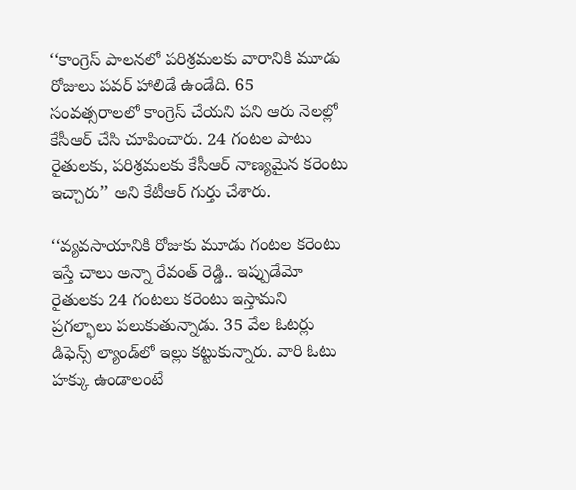‘‘కాంగ్రెస్ పాలనలో పరిశ్రమలకు వారానికి మూడు రోజులు పవర్ హాలిడే ఉండేది. 65 సంవత్సరాలలో కాంగ్రెస్ చేయని పని ఆరు నెలల్లో కేసీఆర్ చేసి చూపించారు. 24 గంటల పాటు రైతులకు, పరిశ్రమలకు కేసీఆర్‌ నాణ్యమైన కరెంటు ఇచ్చారు’’ అని కేటీఆర్‌ గుర్తు చేశారు.

‘‘వ్యవసాయానికి రోజుకు మూడు గంటల కరెంటు ఇస్తే చాలు అన్నా రేవంత్ రెడ్డి.. ఇప్పుడేమో రైతులకు 24 గంటలు కరెంటు ఇస్తామని ప్రగల్భాలు పలుకుతున్నాడు. 35 వేల ఓటర్లు డిఫెన్స్ ల్యాండ్‌లో ఇల్లు కట్టుకున్నారు. వారి ఓటు హక్కు ఉండాలంటే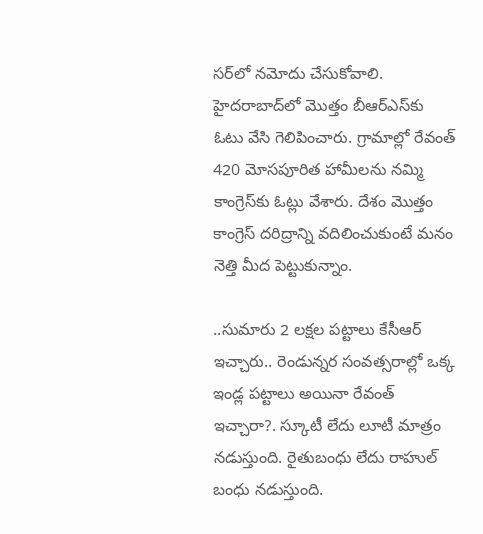సర్‌లో నమోదు చేసుకోవాలి. హైదరాబాద్‌లో మొత్తం బీఆర్ఎస్‌కు ఓటు వేసి గెలిపించారు. గ్రామాల్లో రేవంత్ 420 మోసపూరిత హామీలను నమ్మి కాంగ్రెస్‌కు ఓట్లు వేశారు. దేశం మొత్తం కాంగ్రెస్ దరిద్రాన్ని వదిలించుకుంటే మనం నెత్తి మీద పెట్టుకున్నాం.

..సుమారు 2 లక్షల పట్టాలు కేసీఆర్ ఇచ్చారు.. రెండున్నర సంవత్సరాల్లో ఒక్క ఇండ్ల పట్టాలు అయినా రేవంత్‌ ఇచ్చారా?. స్కూటీ లేదు లూటీ మాత్రం నడుస్తుంది. రైతుబంధు లేదు రాహుల్ బంధు నడుస్తుంది.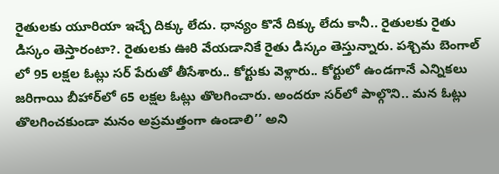రైతులకు యూరియా ఇచ్చే దిక్కు లేదు. ధాన్యం కొనే దిక్కు లేదు కానీ.. రైతులకు రైతు డిస్కం తెస్తారంటా?. రైతులకు ఊరి వేయడానికే రైతు డిస్కం తెస్తున్నారు. పశ్చిమ బెంగాల్ లో 95 లక్షల ఓట్లు సర్‌ పేరుతో తీసేశారు.. కోర్టుకు వెళ్లారు.. కోర్టులో ఉండగానే ఎన్నికలు జరిగాయి బీహార్‌లో 65 లక్షల ఓట్లు తొలగించారు. అందరూ సర్‌లో పాల్గొని.. మన ఓట్లు తొలగించకుండా మనం అప్రమత్తంగా ఉండాలి’’ అని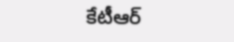కేటీఆర్‌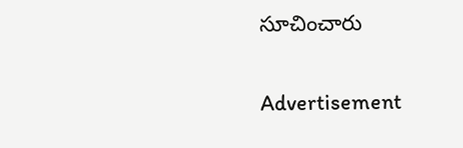సూచించారు

Advertisement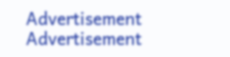Advertisement
Advertisement